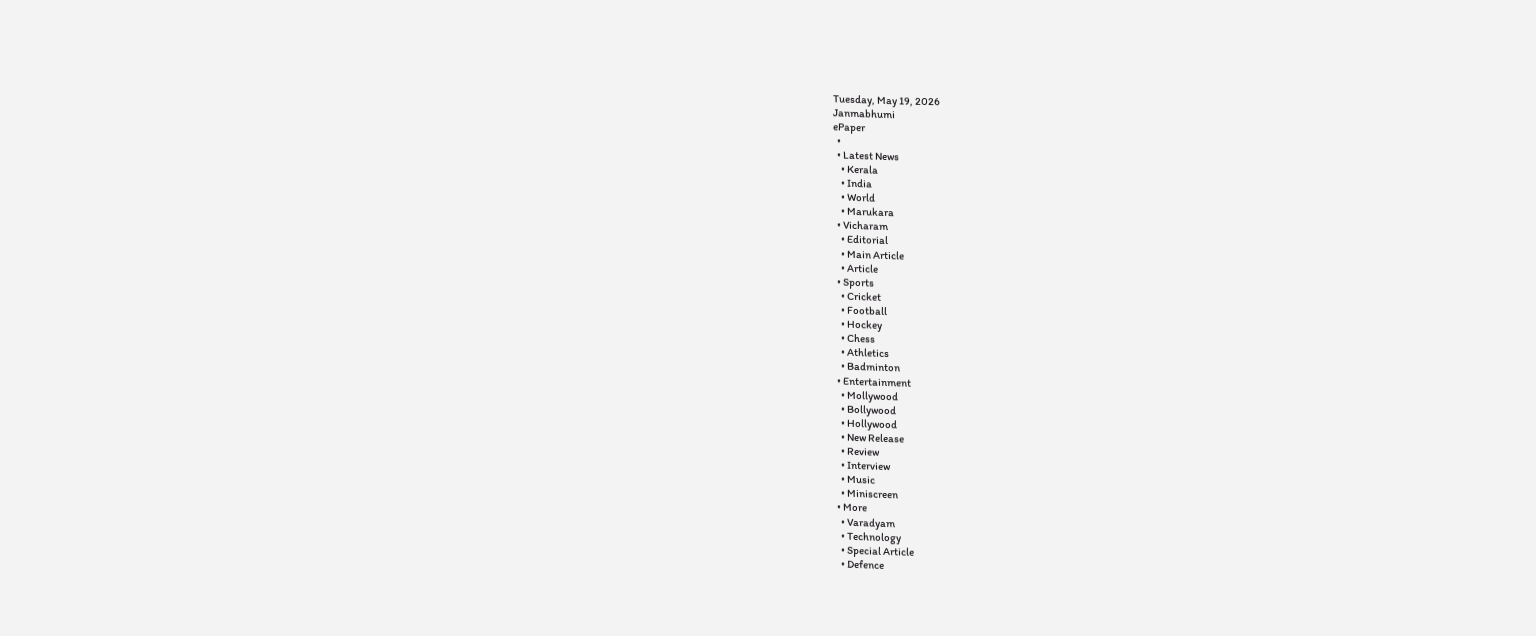Tuesday, May 19, 2026
Janmabhumi
ePaper
  •
  • Latest News
    • Kerala
    • India
    • World
    • Marukara
  • Vicharam
    • Editorial
    • Main Article
    • Article
  • Sports
    • Cricket
    • Football
    • Hockey
    • Chess
    • Athletics
    • Badminton
  • Entertainment
    • Mollywood
    • Bollywood
    • Hollywood
    • New Release
    • Review
    • Interview
    • Music
    • Miniscreen
  • More
    • Varadyam
    • Technology
    • Special Article
    • Defence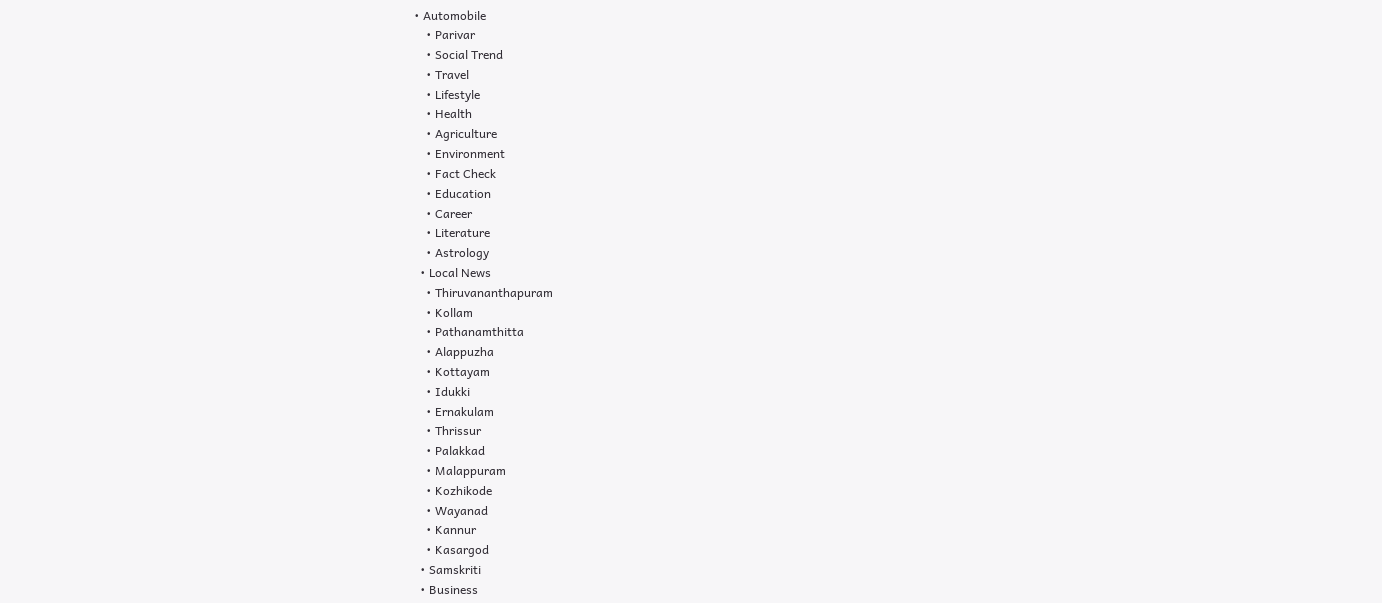• Automobile
    • Parivar
    • Social Trend
    • Travel
    • Lifestyle
    • Health
    • Agriculture
    • Environment
    • Fact Check
    • Education
    • Career
    • Literature
    • Astrology
  • Local News
    • Thiruvananthapuram
    • Kollam
    • Pathanamthitta
    • Alappuzha
    • Kottayam
    • Idukki
    • Ernakulam
    • Thrissur
    • Palakkad
    • Malappuram
    • Kozhikode
    • Wayanad
    • Kannur
    • Kasargod
  • Samskriti
  • Business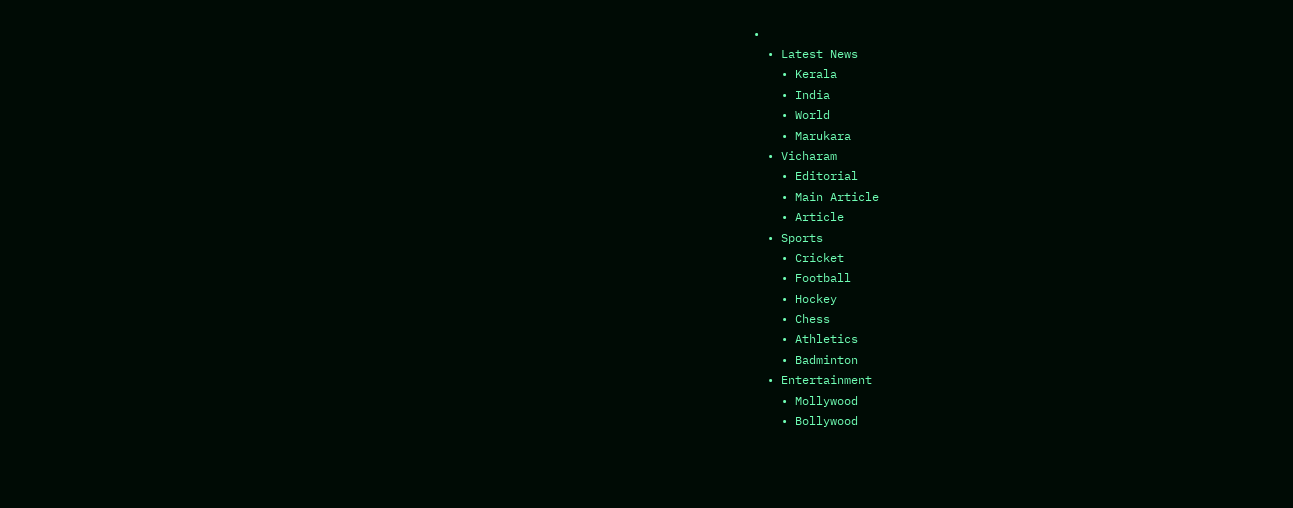•
  • Latest News
    • Kerala
    • India
    • World
    • Marukara
  • Vicharam
    • Editorial
    • Main Article
    • Article
  • Sports
    • Cricket
    • Football
    • Hockey
    • Chess
    • Athletics
    • Badminton
  • Entertainment
    • Mollywood
    • Bollywood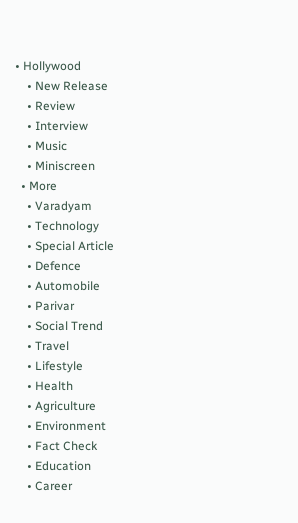• Hollywood
    • New Release
    • Review
    • Interview
    • Music
    • Miniscreen
  • More
    • Varadyam
    • Technology
    • Special Article
    • Defence
    • Automobile
    • Parivar
    • Social Trend
    • Travel
    • Lifestyle
    • Health
    • Agriculture
    • Environment
    • Fact Check
    • Education
    • Career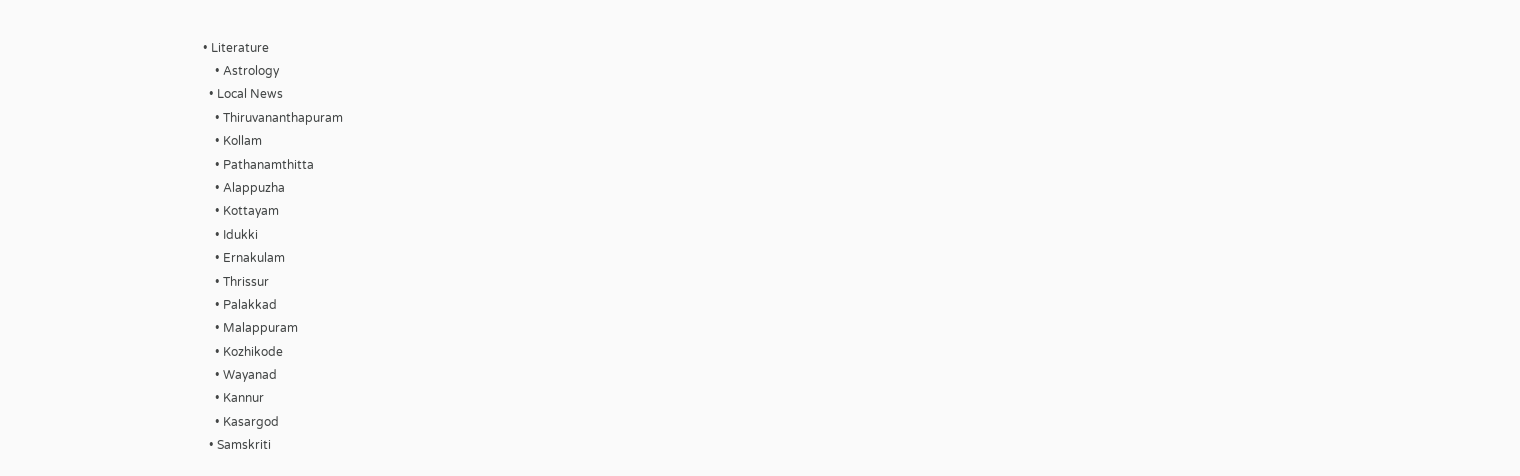• Literature
    • Astrology
  • Local News
    • Thiruvananthapuram
    • Kollam
    • Pathanamthitta
    • Alappuzha
    • Kottayam
    • Idukki
    • Ernakulam
    • Thrissur
    • Palakkad
    • Malappuram
    • Kozhikode
    • Wayanad
    • Kannur
    • Kasargod
  • Samskriti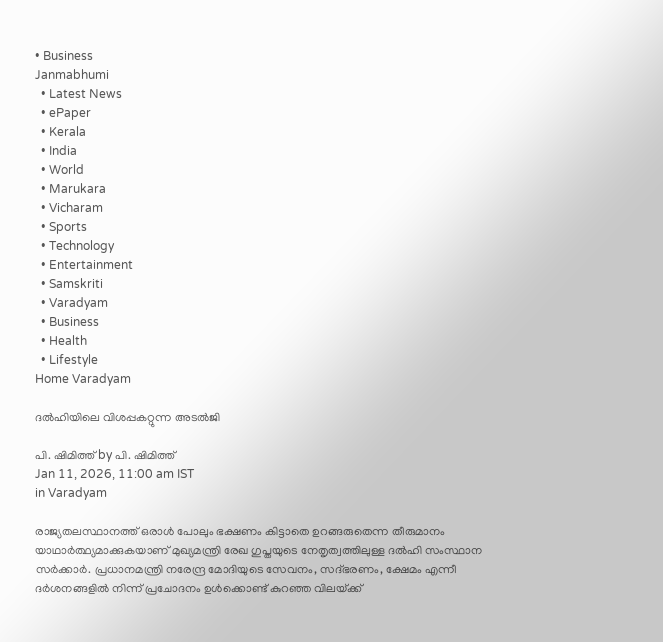• Business
Janmabhumi
  • Latest News
  • ePaper
  • Kerala
  • India
  • World
  • Marukara
  • Vicharam
  • Sports
  • Technology
  • Entertainment
  • Samskriti
  • Varadyam
  • Business
  • Health
  • Lifestyle
Home Varadyam

ദല്‍ഹിയിലെ വിശപ്പകറ്റുന്ന അടല്‍ജി

പി. ഷിമിത്ത് by പി. ഷിമിത്ത്
Jan 11, 2026, 11:00 am IST
in Varadyam

രാജ്യതലസ്ഥാനത്ത് ഒരാള്‍ പോലും ഭക്ഷണം കിട്ടാതെ ഉറങ്ങരുതെന്ന തീരുമാനം യാഥാര്‍ത്ഥ്യമാക്കുകയാണ് മുഖ്യമന്ത്രി രേഖ ഗുപ്തയുടെ നേതൃത്വത്തിലുള്ള ദല്‍ഹി സംസ്ഥാന സര്‍ക്കാര്‍. പ്രധാനമന്ത്രി നരേന്ദ്ര മോദിയുടെ സേവനം, സദ്ഭരണം, ക്ഷേമം എന്നീ ദര്‍ശനങ്ങളില്‍ നിന്ന് പ്രചോദനം ഉള്‍ക്കൊണ്ട് കുറഞ്ഞ വിലയ്‌ക്ക്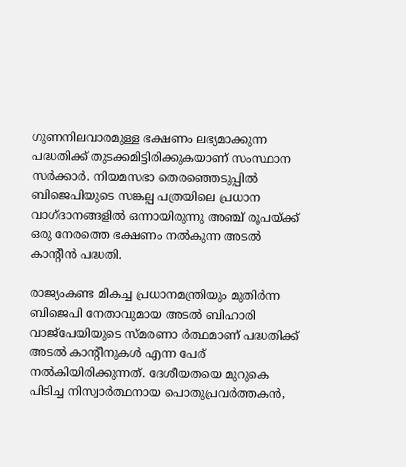ഗുണനിലവാരമുള്ള ഭക്ഷണം ലഭ്യമാക്കുന്ന പദ്ധതിക്ക് തുടക്കമിട്ടിരിക്കുകയാണ് സംസ്ഥാന സര്‍ക്കാര്‍. നിയമസഭാ തെരഞ്ഞെടുപ്പില്‍ ബിജെപിയുടെ സങ്കല്പ പത്രയിലെ പ്രധാന വാഗ്ദാനങ്ങളില്‍ ഒന്നായിരുന്നു അഞ്ച് രൂപയ്‌ക്ക് ഒരു നേരത്തെ ഭക്ഷണം നല്‍കുന്ന അടല്‍ കാന്റീന്‍ പദ്ധതി.

രാജ്യംകണ്ട മികച്ച പ്രധാനമന്ത്രിയും മുതിര്‍ന്ന ബിജെപി നേതാവുമായ അടല്‍ ബിഹാരി വാജ്പേയിയുടെ സ്മരണാ ര്‍ത്ഥമാണ് പദ്ധതിക്ക് അടല്‍ കാന്റീനുകള്‍ എന്ന പേര് നല്‍കിയിരിക്കുന്നത്. ദേശീയതയെ മുറുകെ പിടിച്ച നിസ്വാര്‍ത്ഥനായ പൊതുപ്രവര്‍ത്തകന്‍,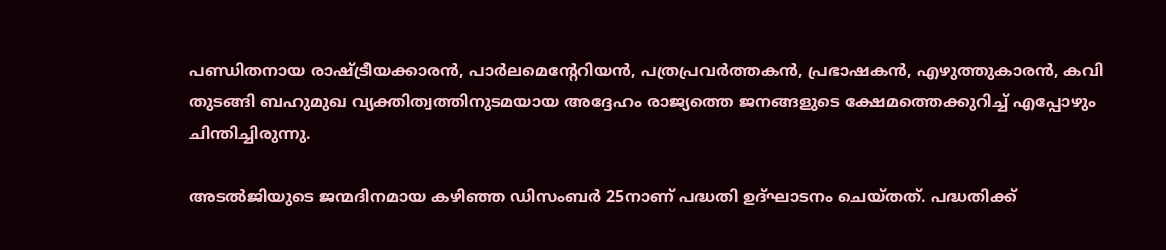പണ്ഡിതനായ രാഷ്‌ട്രീയക്കാരന്‍, പാര്‍ലമെന്റേറിയന്‍, പത്രപ്രവര്‍ത്തകന്‍, പ്രഭാഷകന്‍, എഴുത്തുകാരന്‍, കവി തുടങ്ങി ബഹുമുഖ വ്യക്തിത്വത്തിനുടമയായ അദ്ദേഹം രാജ്യത്തെ ജനങ്ങളുടെ ക്ഷേമത്തെക്കുറിച്ച് എപ്പോഴും ചിന്തിച്ചിരുന്നു.

അടല്‍ജിയുടെ ജന്മദിനമായ കഴിഞ്ഞ ഡിസംബര്‍ 25നാണ് പദ്ധതി ഉദ്ഘാടനം ചെയ്തത്. പദ്ധതിക്ക്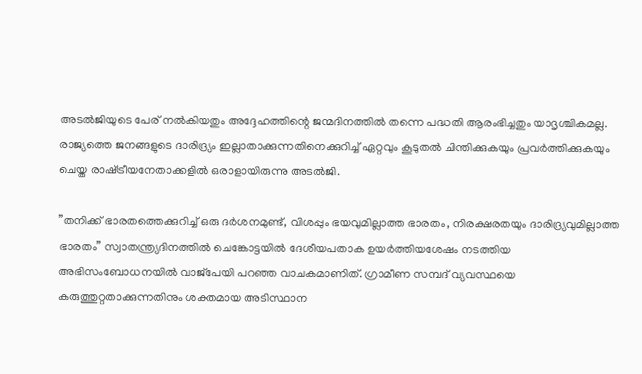അടല്‍ജിയുടെ പേര് നല്‍കിയതും അദ്ദേഹത്തിന്റെ ജന്മദിനത്തില്‍ തന്നെ പദ്ധതി ആരംഭിച്ചതും യാദൃശ്ചികമല്ല. രാജ്യത്തെ ജനങ്ങളുടെ ദാരിദ്ര്യം ഇല്ലാതാക്കുന്നതിനെക്കുറിച്ച് ഏറ്റവും കൂടുതല്‍ ചിന്തിക്കുകയും പ്രവര്‍ത്തിക്കുകയും ചെയ്ത രാഷ്‌ട്രീയനേതാക്കളില്‍ ഒരാളായിരുന്നു അടല്‍ജി.

”തനിക്ക് ഭാരതത്തെക്കുറിച്ച് ഒരു ദര്‍ശനമുണ്ട്, വിശപ്പും ഭയവുമില്ലാത്ത ഭാരതം, നിരക്ഷരതയും ദാരിദ്ര്യവുമില്ലാത്ത ഭാരതം” സ്വാതന്ത്ര്യദിനത്തില്‍ ചെങ്കോട്ടയില്‍ ദേശീയപതാക ഉയര്‍ത്തിയശേഷം നടത്തിയ അഭിസംബോധനയില്‍ വാജ്പേയി പറഞ്ഞ വാചകമാണിത്. ഗ്രാമീണ സമ്പദ് വ്യവസ്ഥയെ കരുത്തുറ്റതാക്കുന്നതിനും ശക്തമായ അടിസ്ഥാന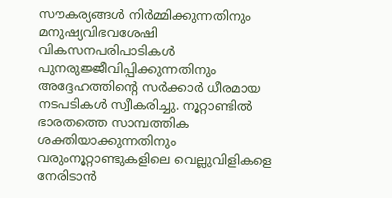സൗകര്യങ്ങള്‍ നിര്‍മ്മിക്കുന്നതിനും മനുഷ്യവിഭവശേഷി വികസനപരിപാടികള്‍ പുനരുജ്ജീവിപ്പിക്കുന്നതിനും അദ്ദേഹത്തിന്റെ സര്‍ക്കാര്‍ ധീരമായ നടപടികള്‍ സ്വീകരിച്ചു. നൂറ്റാണ്ടില്‍ ഭാരതത്തെ സാമ്പത്തിക ശക്തിയാക്കുന്നതിനും വരുംനൂറ്റാണ്ടുകളിലെ വെല്ലുവിളികളെ നേരിടാന്‍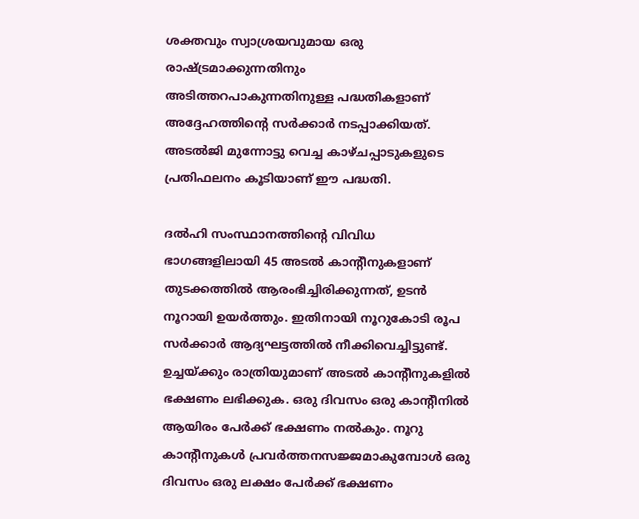ശക്തവും സ്വാശ്രയവുമായ ഒരു രാഷ്‌ട്രമാക്കുന്നതിനും അടിത്തറപാകുന്നതിനുള്ള പദ്ധതികളാണ് അദ്ദേഹത്തിന്റെ സര്‍ക്കാര്‍ നടപ്പാക്കിയത്. അടല്‍ജി മുന്നോട്ടു വെച്ച കാഴ്ചപ്പാടുകളുടെ പ്രതിഫലനം കൂടിയാണ് ഈ പദ്ധതി.

ദല്‍ഹി സംസ്ഥാനത്തിന്റെ വിവിധ ഭാഗങ്ങളിലായി 45 അടല്‍ കാന്റീനുകളാണ് തുടക്കത്തില്‍ ആരംഭിച്ചിരിക്കുന്നത്, ഉടന്‍ നൂറായി ഉയര്‍ത്തും. ഇതിനായി നൂറുകോടി രൂപ സര്‍ക്കാര്‍ ആദ്യഘട്ടത്തില്‍ നീക്കിവെച്ചിട്ടുണ്ട്. ഉച്ചയ്‌ക്കും രാത്രിയുമാണ് അടല്‍ കാന്റീനുകളില്‍ ഭക്ഷണം ലഭിക്കുക. ഒരു ദിവസം ഒരു കാന്റീനില്‍ ആയിരം പേര്‍ക്ക് ഭക്ഷണം നല്‍കും. നൂറു കാന്റീനുകള്‍ പ്രവര്‍ത്തനസജ്ജമാകുമ്പോള്‍ ഒരു ദിവസം ഒരു ലക്ഷം പേര്‍ക്ക് ഭക്ഷണം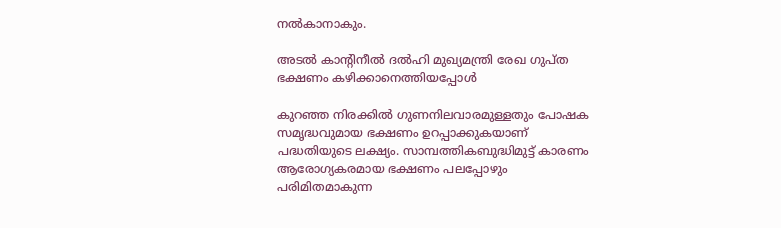നല്‍കാനാകും.

അടല്‍ കാന്റിനീല്‍ ദല്‍ഹി മുഖ്യമന്ത്രി രേഖ ഗുപ്ത ഭക്ഷണം കഴിക്കാനെത്തിയപ്പോള്‍

കുറഞ്ഞ നിരക്കില്‍ ഗുണനിലവാരമുള്ളതും പോഷക സമൃദ്ധവുമായ ഭക്ഷണം ഉറപ്പാക്കുകയാണ് പദ്ധതിയുടെ ലക്ഷ്യം. സാമ്പത്തികബുദ്ധിമുട്ട് കാരണം ആരോഗ്യകരമായ ഭക്ഷണം പലപ്പോഴും പരിമിതമാകുന്ന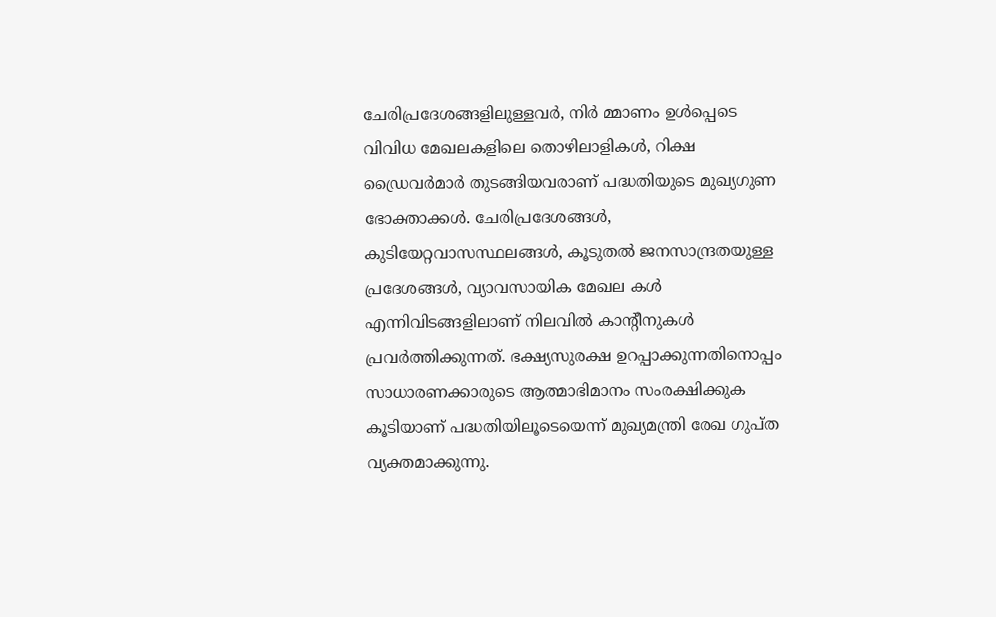ചേരിപ്രദേശങ്ങളിലുള്ളവര്‍, നിര്‍ മ്മാണം ഉള്‍പ്പെടെ വിവിധ മേഖലകളിലെ തൊഴിലാളികള്‍, റിക്ഷ ഡ്രൈവര്‍മാര്‍ തുടങ്ങിയവരാണ് പദ്ധതിയുടെ മുഖ്യഗുണ ഭോക്താക്കള്‍. ചേരിപ്രദേശങ്ങള്‍, കുടിയേറ്റവാസസ്ഥലങ്ങള്‍, കൂടുതല്‍ ജനസാന്ദ്രതയുള്ള പ്രദേശങ്ങള്‍, വ്യാവസായിക മേഖല കള്‍ എന്നിവിടങ്ങളിലാണ് നിലവില്‍ കാന്റീനുകള്‍ പ്രവര്‍ത്തിക്കുന്നത്. ഭക്ഷ്യസുരക്ഷ ഉറപ്പാക്കുന്നതിനൊപ്പം സാധാരണക്കാരുടെ ആത്മാഭിമാനം സംരക്ഷിക്കുക കൂടിയാണ് പദ്ധതിയിലൂടെയെന്ന് മുഖ്യമന്ത്രി രേഖ ഗുപ്ത വ്യക്തമാക്കുന്നു.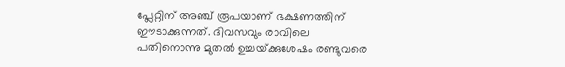പ്ലേറ്റിന് അഞ്ച് രൂപയാണ് ഭക്ഷണത്തിന് ഈടാക്കുന്നത്. ദിവസവും രാവിലെ പതിനൊന്നു മുതല്‍ ഉച്ചയ്‌ക്കുശേഷം രണ്ടുവരെ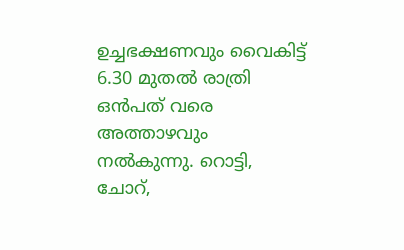ഉച്ചഭക്ഷണവും വൈകിട്ട് 6.30 മുതല്‍ രാത്രി ഒന്‍പത് വരെ അത്താഴവും നല്‍കുന്നു. റൊട്ടി, ചോറ്,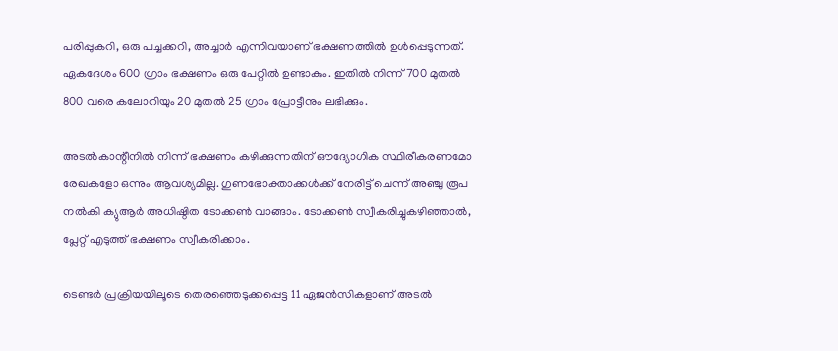പരിപ്പുകറി, ഒരു പച്ചക്കറി, അച്ചാര്‍ എന്നിവയാണ് ഭക്ഷണത്തില്‍ ഉള്‍പ്പെടുന്നത്. ഏകദേശം 600 ഗ്രാം ഭക്ഷണം ഒരു പേറ്റില്‍ ഉണ്ടാകും. ഇതില്‍ നിന്ന് 700 മുതല്‍ 800 വരെ കലോറിയും 20 മുതല്‍ 25 ഗ്രാം പ്രോട്ടീനും ലഭിക്കും.

അടല്‍കാന്റീനില്‍ നിന്ന് ഭക്ഷണം കഴിക്കുന്നതിന് ഔദ്യോഗിക സ്ഥിരീകരണമോ രേഖകളോ ഒന്നും ആവശ്യമില്ല. ഗുണഭോക്താക്കള്‍ക്ക് നേരിട്ട് ചെന്ന് അഞ്ചു രൂപ നല്‍കി ക്യുആര്‍ അധിഷ്ഠിത ടോക്കണ്‍ വാങ്ങാം. ടോക്കണ്‍ സ്വീകരിച്ചുകഴിഞ്ഞാല്‍, പ്ലേറ്റ് എടുത്ത് ഭക്ഷണം സ്വീകരിക്കാം.

ടെണ്ടര്‍ പ്രക്രിയയിലൂടെ തെരഞ്ഞെടുക്കപ്പെട്ട 11 ഏജന്‍സികളാണ് അടല്‍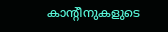കാന്റീനുകളുടെ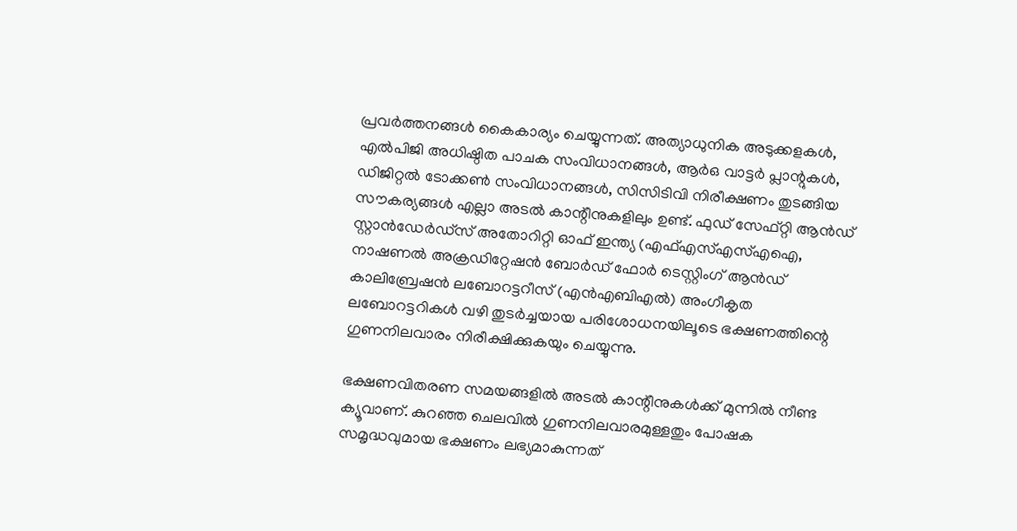പ്രവര്‍ത്തനങ്ങള്‍ കൈകാര്യം ചെയ്യുന്നത്. അത്യാധുനിക അടുക്കളകള്‍, എല്‍പിജി അധിഷ്ഠിത പാചക സംവിധാനങ്ങള്‍, ആര്‍ഒ വാട്ടര്‍ പ്ലാന്റുകള്‍, ഡിജിറ്റല്‍ ടോക്കണ്‍ സംവിധാനങ്ങള്‍, സിസിടിവി നിരീക്ഷണം തുടങ്ങിയ സൗകര്യങ്ങള്‍ എല്ലാ അടല്‍ കാന്റീനുകളിലും ഉണ്ട്. ഫുഡ് സേഫ്റ്റി ആന്‍ഡ് സ്റ്റാന്‍ഡേര്‍ഡ്സ് അതോറിറ്റി ഓഫ് ഇന്ത്യ (എഫ്എസ്എസ്എഐ, നാഷണല്‍ അക്രഡിറ്റേഷന്‍ ബോര്‍ഡ് ഫോര്‍ ടെസ്റ്റിംഗ് ആന്‍ഡ് കാലിബ്രേഷന്‍ ലബോറട്ടറീസ് (എന്‍എബിഎല്‍) അംഗീകൃത ലബോറട്ടറികള്‍ വഴി തുടര്‍ച്ചയായ പരിശോധനയിലൂടെ ഭക്ഷണത്തിന്റെ ഗുണനിലവാരം നിരീക്ഷിക്കുകയും ചെയ്യുന്നു.

ഭക്ഷണവിതരണ സമയങ്ങളില്‍ അടല്‍ കാന്റീനുകള്‍ക്ക് മുന്നില്‍ നീണ്ട ക്യൂവാണ്. കുറഞ്ഞ ചെലവില്‍ ഗുണനിലവാരമുള്ളതും പോഷക സമൃദ്ധവുമായ ഭക്ഷണം ലഭ്യമാകുന്നത്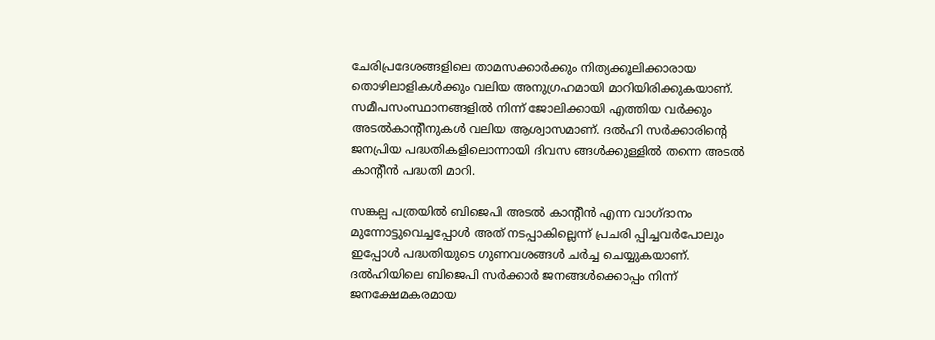ചേരിപ്രദേശങ്ങളിലെ താമസക്കാര്‍ക്കും നിത്യക്കൂലിക്കാരായ തൊഴിലാളികള്‍ക്കും വലിയ അനുഗ്രഹമായി മാറിയിരിക്കുകയാണ്. സമീപസംസ്ഥാനങ്ങളില്‍ നിന്ന് ജോലിക്കായി എത്തിയ വര്‍ക്കും അടല്‍കാന്റീനുകള്‍ വലിയ ആശ്വാസമാണ്. ദല്‍ഹി സര്‍ക്കാരിന്റെ ജനപ്രിയ പദ്ധതികളിലൊന്നായി ദിവസ ങ്ങള്‍ക്കുള്ളില്‍ തന്നെ അടല്‍ കാന്റീന്‍ പദ്ധതി മാറി.

സങ്കല്പ പത്രയില്‍ ബിജെപി അടല്‍ കാന്റീന്‍ എന്ന വാഗ്ദാനം മുന്നോട്ടുവെച്ചപ്പോള്‍ അത് നടപ്പാകില്ലെന്ന് പ്രചരി പ്പിച്ചവര്‍പോലും ഇപ്പോള്‍ പദ്ധതിയുടെ ഗുണവശങ്ങള്‍ ചര്‍ച്ച ചെയ്യുകയാണ്. ദല്‍ഹിയിലെ ബിജെപി സര്‍ക്കാര്‍ ജനങ്ങള്‍ക്കൊപ്പം നിന്ന് ജനക്ഷേമകരമായ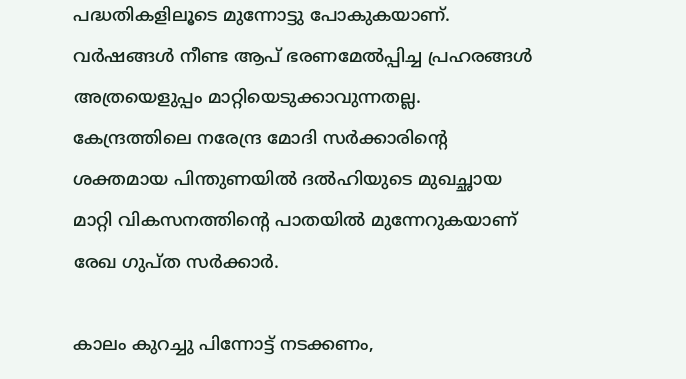പദ്ധതികളിലൂടെ മുന്നോട്ടു പോകുകയാണ്. വര്‍ഷങ്ങള്‍ നീണ്ട ആപ് ഭരണമേല്‍പ്പിച്ച പ്രഹരങ്ങള്‍ അത്രയെളുപ്പം മാറ്റിയെടുക്കാവുന്നതല്ല. കേന്ദ്രത്തിലെ നരേന്ദ്ര മോദി സര്‍ക്കാരിന്റെ ശക്തമായ പിന്തുണയില്‍ ദല്‍ഹിയുടെ മുഖച്ഛായ മാറ്റി വികസനത്തിന്റെ പാതയില്‍ മുന്നേറുകയാണ് രേഖ ഗുപ്ത സര്‍ക്കാര്‍.

കാലം കുറച്ചു പിന്നോട്ട് നടക്കണം,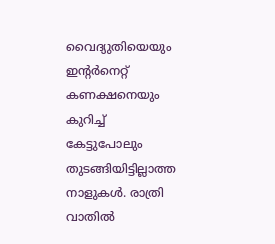വൈദ്യുതിയെയും ഇന്റര്‍നെറ്റ് കണക്ഷനെയും കുറിച്ച് കേട്ടുപോലും തുടങ്ങിയിട്ടില്ലാത്ത നാളുകള്‍. രാത്രി വാതില്‍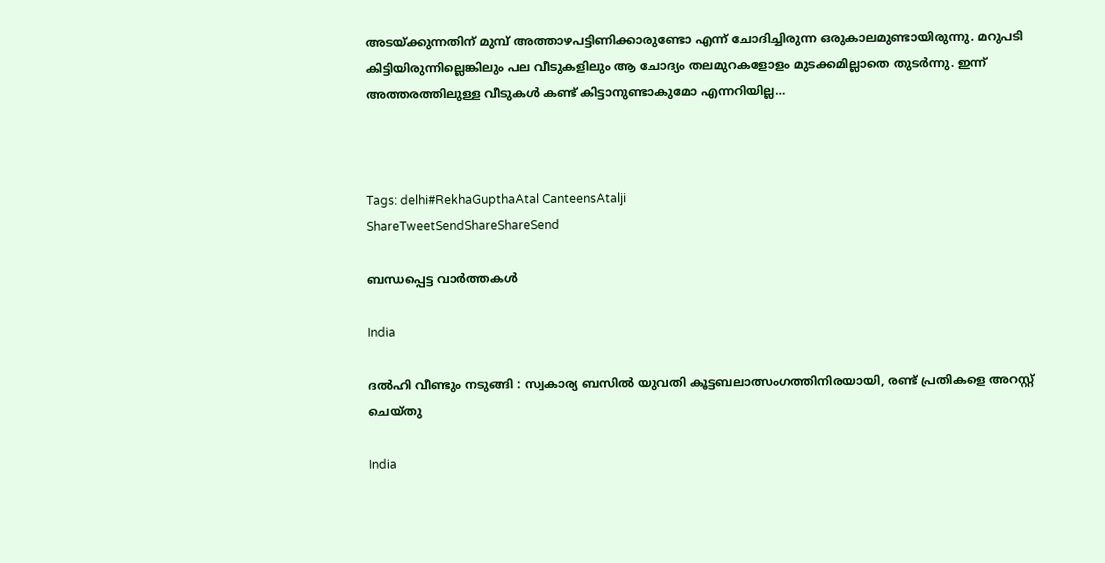അടയ്‌ക്കുന്നതിന് മുമ്പ് അത്താഴപട്ടിണിക്കാരുണ്ടോ എന്ന് ചോദിച്ചിരുന്ന ഒരുകാലമുണ്ടായിരുന്നു. മറുപടി കിട്ടിയിരുന്നില്ലെങ്കിലും പല വീടുകളിലും ആ ചോദ്യം തലമുറകളോളം മുടക്കമില്ലാതെ തുടര്‍ന്നു. ഇന്ന് അത്തരത്തിലുള്ള വീടുകള്‍ കണ്ട് കിട്ടാനുണ്ടാകുമോ എന്നറിയില്ല…



Tags: delhi#RekhaGupthaAtal CanteensAtalji
ShareTweetSendShareShareSend

ബന്ധപ്പെട്ട വാര്‍ത്തകള്‍

India

ദൽഹി വീണ്ടും നടുങ്ങി : സ്വകാര്യ ബസിൽ യുവതി കൂട്ടബലാത്സംഗത്തിനിരയായി, രണ്ട് പ്രതികളെ അറസ്റ്റ് ചെയ്തു

India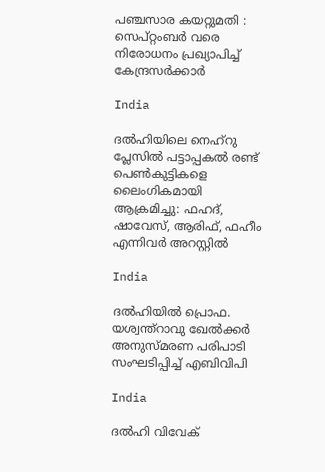പഞ്ചസാര കയറ്റുമതി : സെപ്റ്റംബർ വരെ നിരോധനം പ്രഖ്യാപിച്ച് കേന്ദ്രസർക്കാർ

India

ദൽഹിയിലെ നെഹ്‌റു പ്ലേസിൽ പട്ടാപ്പകൽ രണ്ട് പെൺകുട്ടികളെ ലൈംഗികമായി ആക്രമിച്ചു: ഫഹദ്, ഷാവേസ്, ആരിഫ്, ഫഹീം എന്നിവർ അറസ്റ്റിൽ

India

ദൽഹിയിൽ പ്രൊഫ. യശ്വന്ത്റാവു ഖേൽക്കർ അനുസ്‌മരണ പരിപാടി സംഘടിപ്പിച്ച് എബിവിപി

India

ദൽഹി വിവേക്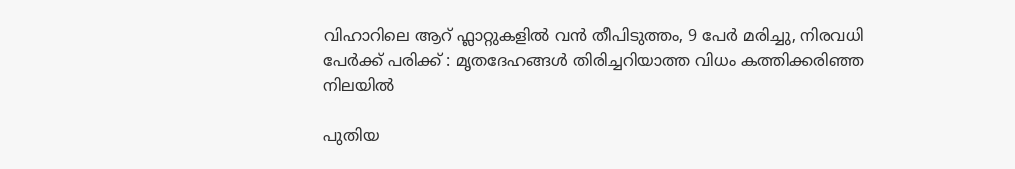വിഹാറിലെ ആറ് ഫ്ലാറ്റുകളിൽ വൻ തീപിടുത്തം, 9 പേർ മരിച്ചു, നിരവധി പേർക്ക് പരിക്ക് : മൃതദേഹങ്ങൾ തിരിച്ചറിയാത്ത വിധം കത്തിക്കരിഞ്ഞ നിലയിൽ

പുതിയ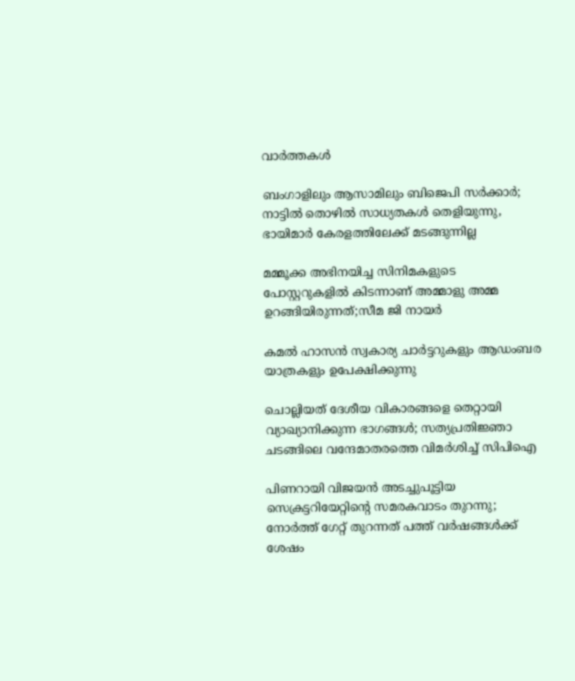വാര്‍ത്തകള്‍

ബംഗാളിലും ആസാമിലും ബിജെപി സര്‍ക്കാര്‍; നാട്ടില്‍ തൊഴില്‍ സാധ്യതകള്‍ തെളിയുന്നു, ഭായിമാര്‍ കേരളത്തിലേക്ക് മടങ്ങുന്നില്ല

മമ്മൂക്ക അഭിനയിച്ച സിനിമകളുടെ പോസ്റ്ററുകളിൽ കിടന്നാണ് അമ്മാളു അമ്മ ഉറങ്ങിയിരുന്നത്;സീമ ജി നായർ

കമൽ ഹാസൻ സ്വകാര്യ ചാർട്ടറുകളും ആഡംബര യാത്രകളും ഉപേക്ഷിക്കുന്നു

ചൊല്ലിയത് ദേശീയ വികാരങ്ങളെ തെറ്റായി വ്യാഖ്യാനിക്കുന്ന ഭാഗങ്ങൾ; സത്യപ്രതിജ്ഞാ ചടങ്ങിലെ വന്ദേമാതരത്തെ വിമർശിച്ച് സിപിഐ

പിണറായി വിജയൻ അടച്ചുപൂട്ടിയ സെക്രട്ടറിയേറ്റിന്റെ സമരകവാടം തുറന്നു; നോർത്ത് ഗേറ്റ് തുറന്നത് പത്ത് വർഷങ്ങൾക്ക് ശേഷം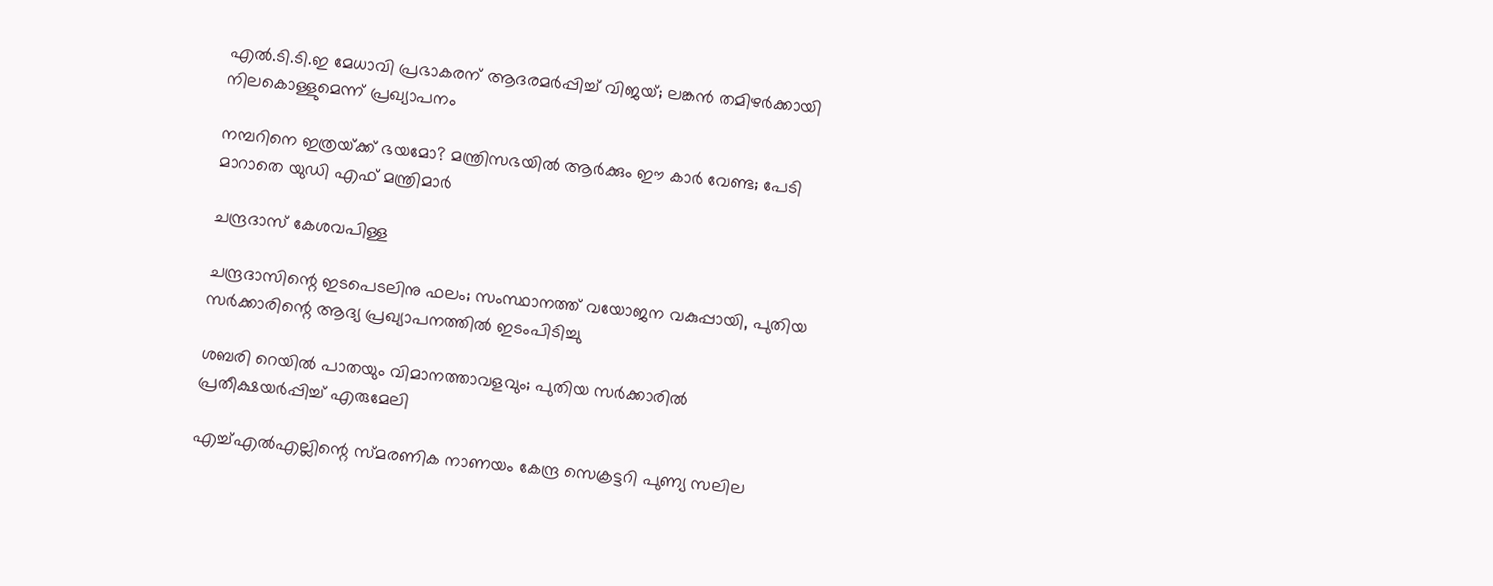എൽ.ടി.ടി.ഇ മേധാവി പ്രഭാകരന് ആദരമർപ്പിച്ച് വിജയ്; ലങ്കൻ തമിഴർക്കായി നിലകൊള്ളുമെന്ന് പ്രഖ്യാപനം

നമ്പറിനെ ഇത്രയ്‌ക്ക് ഭയമോ? മന്ത്രിസഭയില്‍ ആര്‍ക്കും ഈ കാര്‍ വേണ്ട; പേടി മാറാതെ യുഡി എഫ് മന്ത്രിമാർ

ചന്ദ്രദാസ് കേശവപിള്ള

ചന്ദ്രദാസിന്റെ ഇടപെടലിനു ഫലം; സംസ്ഥാനത്ത് വയോജന വകുപ്പായി, പുതിയ സര്‍ക്കാരിന്റെ ആദ്യ പ്രഖ്യാപനത്തില്‍ ഇടംപിടിച്ചു

ശബരി റെയില്‍ പാതയും വിമാനത്താവളവും; പുതിയ സര്‍ക്കാരില്‍ പ്രതീക്ഷയര്‍പ്പിച്ച് എരുമേലി

എച്ച്എല്‍എല്ലിന്റെ സ്മരണിക നാണയം കേന്ദ്ര സെക്രട്ടറി പുണ്യ സലില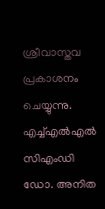ശ്രീവാസ്തവ പ്രകാശനം ചെയ്യുന്നു. എച്ച്എല്‍എല്‍ സിഎംഡി ഡോ. അനിത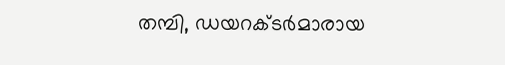തമ്പി, ഡയറക്ടര്‍മാരായ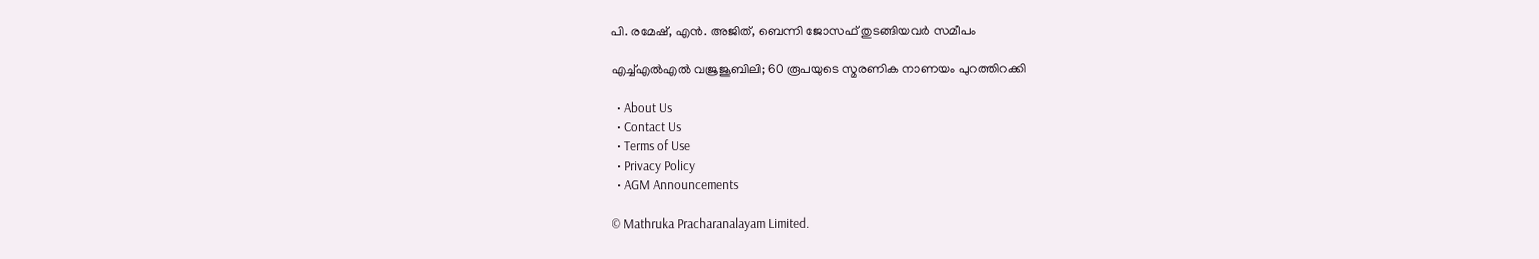പി. രമേഷ്, എന്‍. അജിത്, ബെന്നി ജോസഫ് തുടങ്ങിയവര്‍ സമീപം

എച്ച്എല്‍എല്‍ വജ്രജൂബിലി; 60 രൂപയുടെ സ്മരണിക നാണയം പുറത്തിറക്കി

  • About Us
  • Contact Us
  • Terms of Use
  • Privacy Policy
  • AGM Announcements

© Mathruka Pracharanalayam Limited.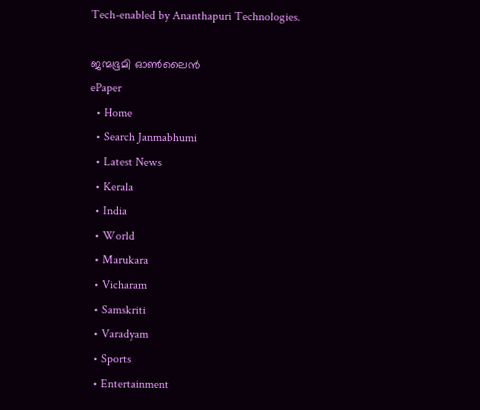Tech-enabled by Ananthapuri Technologies.

ജന്മഭൂമി ഓണ്‍ലൈന്‍
ePaper
  • Home
  • Search Janmabhumi
  • Latest News
  • Kerala
  • India
  • World
  • Marukara
  • Vicharam
  • Samskriti
  • Varadyam
  • Sports
  • Entertainment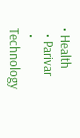• Health
  • Parivar
  • Technology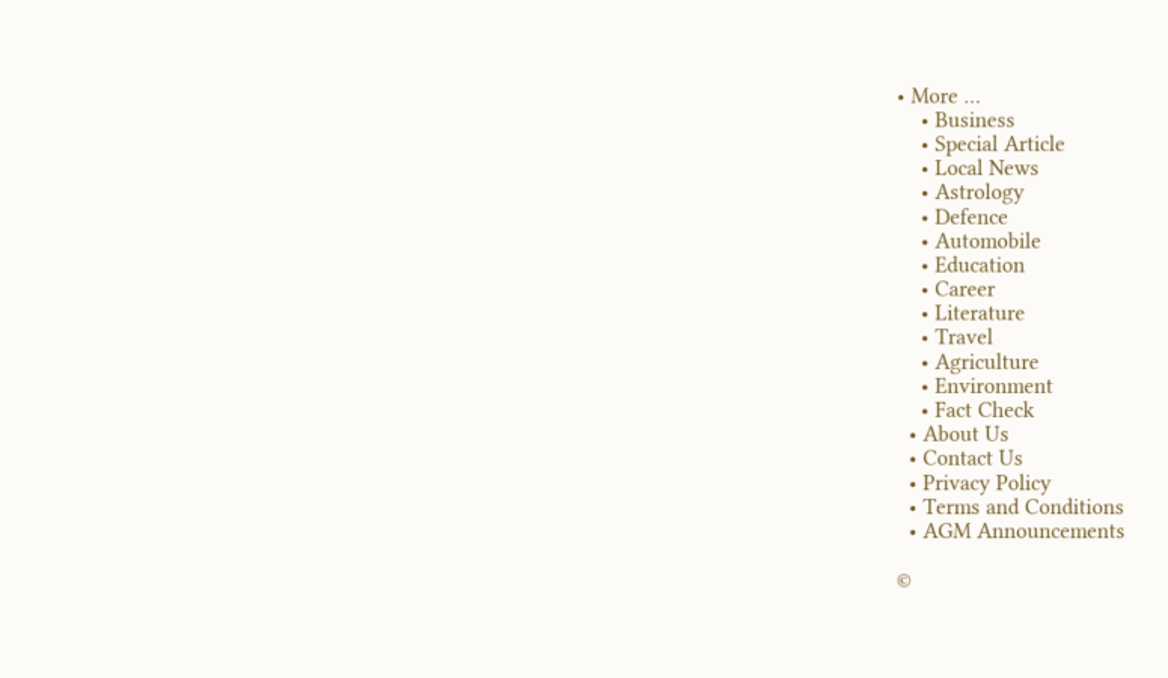• More …
    • Business
    • Special Article
    • Local News
    • Astrology
    • Defence
    • Automobile
    • Education
    • Career
    • Literature
    • Travel
    • Agriculture
    • Environment
    • Fact Check
  • About Us
  • Contact Us
  • Privacy Policy
  • Terms and Conditions
  • AGM Announcements

©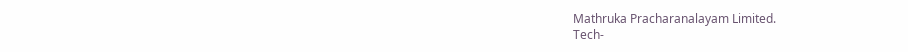Mathruka Pracharanalayam Limited.
Tech-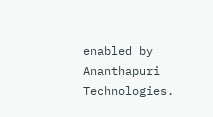enabled by Ananthapuri Technologies.